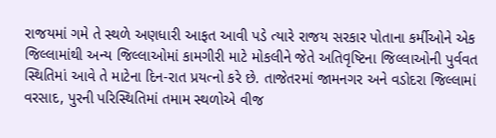રાજયમાં ગમે તે સ્થળે અણધારી આફત આવી પડે ત્યારે રાજય સરકાર પોતાના કર્મીઓને એક જિલ્લામાંથી અન્ય જિલ્લાઓમાં કામગીરી માટે મોકલીને જેતે અતિવૃષ્ટિના જિલ્લાઓની પુર્વવત સ્થિતિમાં આવે તે માટેના દિન-રાત પ્રયત્નો કરે છે. તાજેતરમાં જામનગર અને વડોદરા જિલ્લામાં વરસાદ, પુરની પરિસ્થિતિમાં તમામ સ્થળોએ વીજ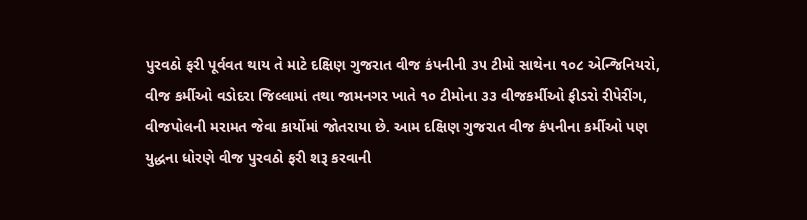પુરવઠો ફરી પૂર્વવત થાય તે માટે દક્ષિણ ગુજરાત વીજ કંપનીની ૩૫ ટીમો સાથેના ૧૦૮ એન્જિનિયરો, વીજ કર્મીઓ વડોદરા જિલ્લામાં તથા જામનગર ખાતે ૧૦ ટીમોના ૩૩ વીજકર્મીઓ ફીડરો રીપેરીંગ, વીજપોલની મરામત જેવા કાર્યોમાં જોતરાયા છે. આમ દક્ષિણ ગુજરાત વીજ કંપનીના કર્મીઓ પણ યુદ્ધના ધોરણે વીજ પુરવઠો ફરી શરૂ કરવાની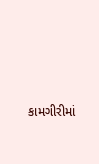કામગીરીમાં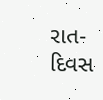રાત-દિવસ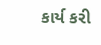કાર્ય કરી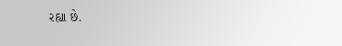રહ્યા છે.